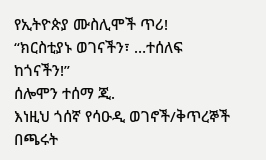የኢትዮጵያ ሙስሊሞች ጥሪ!
“ክርስቲያኑ ወገናችን፣ …ተሰለፍ ከጎናችን!”
ሰሎሞን ተሰማ ጂ.
እነዚህ ጎሰኛ የሳዑዲ ወገኖች/ቅጥረኞች በጫሩት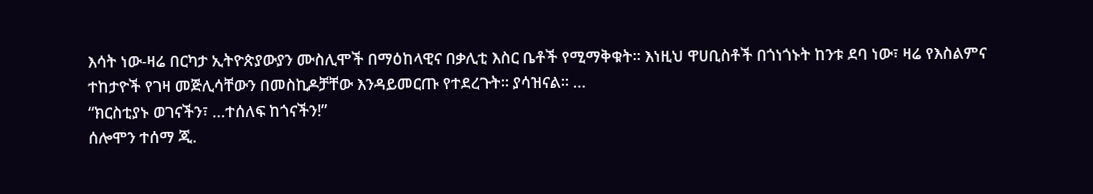እሳት ነው-ዛሬ በርካታ ኢትዮጵያውያን ሙስሊሞች በማዕከላዊና በቃሊቲ እስር ቤቶች የሚማቅቁት። እነዚህ ዋሀቢስቶች በጎነጎኑት ከንቱ ደባ ነው፣ ዛሬ የእስልምና ተከታዮች የገዛ መጅሊሳቸውን በመስኪዶቻቸው እንዳይመርጡ የተደረጉት። ያሳዝናል። …
“ክርስቲያኑ ወገናችን፣ …ተሰለፍ ከጎናችን!”
ሰሎሞን ተሰማ ጂ.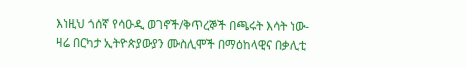እነዚህ ጎሰኛ የሳዑዲ ወገኖች/ቅጥረኞች በጫሩት እሳት ነው-ዛሬ በርካታ ኢትዮጵያውያን ሙስሊሞች በማዕከላዊና በቃሊቲ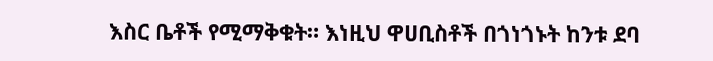እስር ቤቶች የሚማቅቁት። እነዚህ ዋሀቢስቶች በጎነጎኑት ከንቱ ደባ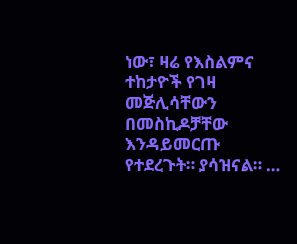ነው፣ ዛሬ የእስልምና ተከታዮች የገዛ መጅሊሳቸውን በመስኪዶቻቸው እንዳይመርጡ የተደረጉት። ያሳዝናል። …